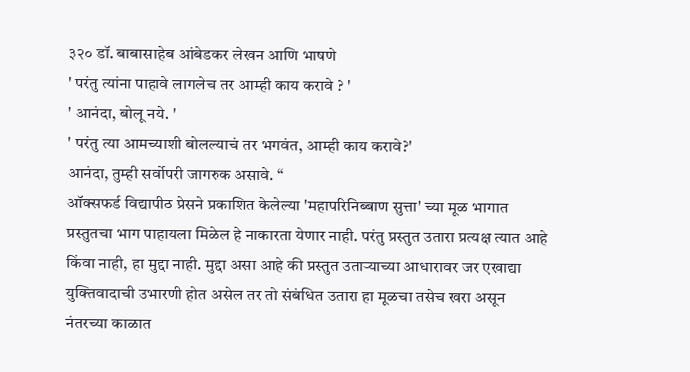३२० डॉ. बाबासाहेब आंबेडकर लेखन आणि भाषणे
' परंतु त्यांना पाहावे लागलेच तर आम्ही काय करावे ? '
' आनंदा, बोलू नये. '
' परंतु त्या आमच्याशी बोलल्याचं तर भगवंत, आम्ही काय करावे?'
आनंदा, तुम्ही सर्वोपरी जागरुक असावे. “
ऑक्सफर्ड विद्यापीठ प्रेसने प्रकाशित केलेल्या 'महापरिनिब्बाण सुत्ता' च्या मूळ भागात प्रस्तुतचा भाग पाहायला मिळेल हे नाकारता येणार नाही. परंतु प्रस्तुत उतारा प्रत्यक्ष त्यात आहे किंवा नाही, हा मुद्दा नाही. मुद्दा असा आहे की प्रस्तुत उताऱ्याच्या आधारावर जर एखाद्या युक्तिवादाची उभारणी होत असेल तर तो संबंधित उतारा हा मूळचा तसेच खरा असून नंतरच्या काळात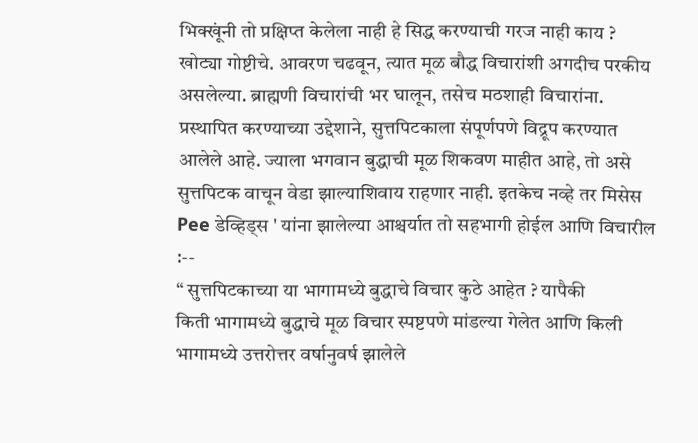भिक्खूंनी तो प्रक्षिप्त केलेला नाही हे सिद्ध करण्याची गरज नाही काय ?
खोट्या गोष्टीचे. आवरण चढवून, त्यात मूळ बौद्ध विचारांशी अगदीच परकीय असलेल्या. ब्राह्मणी विचारांची भर घालून, तसेच मठशाही विचारांना. प्रस्थापित करण्याच्या उद्देशाने, सुत्तपिटकाला संपूर्णपणे विद्रूप करण्यात आलेले आहे. ज्याला भगवान बुद्धाची मूळ शिकवण माहीत आहे, तो असे सुत्तपिटक वाचून वेडा झाल्याशिवाय राहणार नाही. इतकेच नव्हे तर मिसेस Pee डेव्हिड्स ' यांना झालेल्या आश्चर्यात तो सहभागी होईल आणि विचारील :--
“ सुत्तपिटकाच्या या भागामध्ये बुद्धाचे विचार कुठे आहेत ? यापैकी
किती भागामध्ये बुद्धाचे मूळ विचार स्पष्टपणे मांडल्या गेलेत आणि किली
भागामध्ये उत्तरोत्तर वर्षानुवर्ष झालेले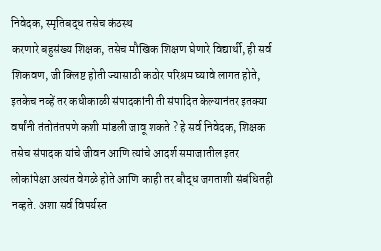निवेदक, स्मृतिबद्ध तसेच कंठस्थ
करणारे बहुसंख्य शिक्षक, तसेच मौखिक शिक्षण घेणारे विद्यार्थी, ही सर्व
शिकवण, जी क्लिष्ट होती ज्यासाठी कठोर परिश्रम घ्यावे लागत होते,
इतकेच नव्हें तर कधीकाळी संपादकांनी ती संपादित केल्यानंतर इतक्या
वर्षांनी तंतोतंतपणे कशी मांडली जावू शकते ? हे सर्व निवेदक, शिक्षक
तसेच संपादक यांचे जीवन आणि त्यांचे आदर्श समाजातील इतर
लोकांपेक्षा अत्यंत वेगळे होते आणि काही तर बौद्ध जगताशी संबंधितही
नव्हते. अशा सर्व विपर्यस्त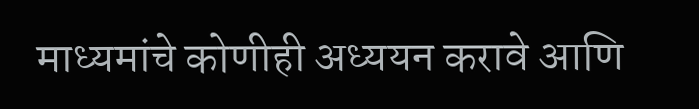माध्यमांचे कोणीही अध्ययन करावे आणि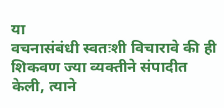या
वचनासंबंधी स्वतःशी विचारावे की ही शिकवण ज्या व्यक्तीने संपादीत
केली, त्याने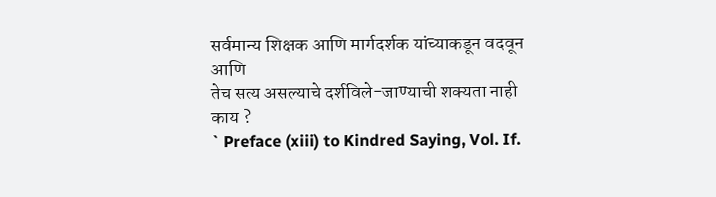सर्वमान्य शिक्षक आणि मार्गदर्शक यांच्याकडून वदवून आणि
तेच सत्य असल्याचे दर्शविले-जाण्याची शक्यता नाही काय ?
` Preface (xiii) to Kindred Saying, Vol. If.